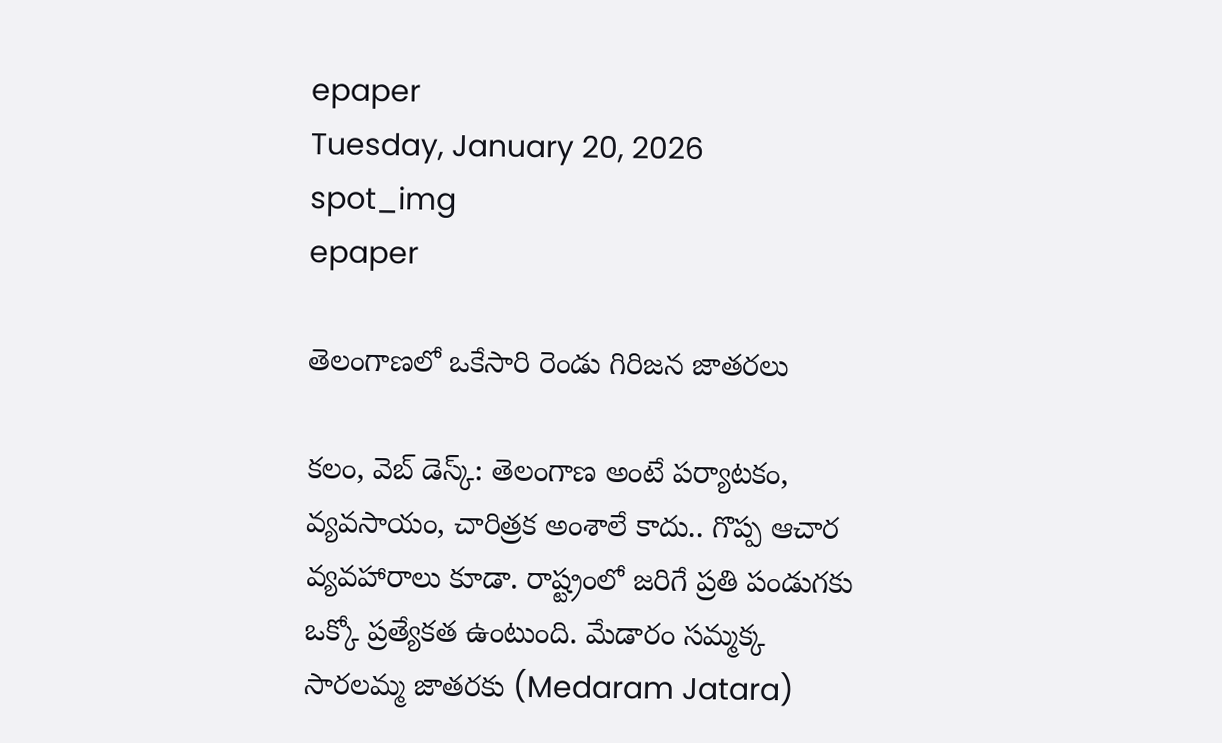epaper
Tuesday, January 20, 2026
spot_img
epaper

తెలంగాణలో ఒకేసారి రెండు గిరిజన జాతరలు

కలం, వెబ్ డెస్క్: తెలంగాణ అంటే పర్యాటకం, వ్యవసాయం, చారిత్రక అంశాలే కాదు.. గొప్ప ఆచార వ్యవహారాలు కూడా. రాష్ట్రంలో జరిగే ప్రతి పండుగకు ఒక్కో ప్రత్యేకత ఉంటుంది. మేడారం సమ్మక్క సారలమ్మ జాతరకు (Medaram Jatara)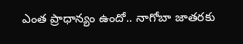ఎంత ప్రాధాన్యం ఉందో.. నాగోబా జాతరకు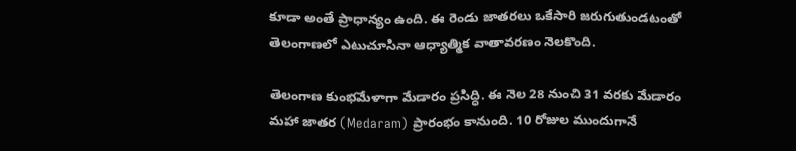కూడా అంతే ప్రాధాన్యం ఉంది. ఈ రెండు జాతరలు ఒకేసారి జరుగుతుండటంతో తెలంగాణలో ఎటుచూసినా ఆధ్యాత్మిక వాతావరణం నెలకొంది.

తెలంగాణ కుంభమేళాగా మేడారం ప్రసిద్ధి. ఈ నెల 28 నుంచి 31 వరకు మేడారం మహా జాతర (Medaram) ప్రారంభం కానుంది. 10 రోజుల ముందుగానే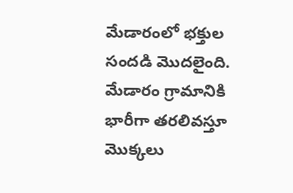మేడారంలో భక్తుల సందడి మొదలైంది. మేడారం గ్రామానికి భారీగా తరలివస్తూ మొక్కలు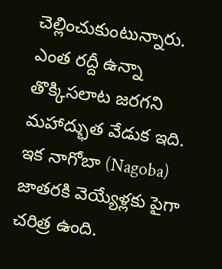చెల్లించుకుంటున్నారు. ఎంత రద్దీ ఉన్నా తొక్కిసలాట జరగని మహాద్భుత వేడుక ఇది. ఇక నాగోబా (Nagoba) జాతరకి వెయ్యేళ్లకు పైగా చరిత్ర ఉంది.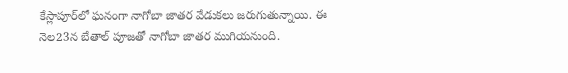కేస్లాపూర్‌లో ఘనంగా నాగోబా జాతర వేడుకలు జరుగుతున్నాయి. ఈ నెల23న బేతాల్ పూజతో నాగోబా జాతర ముగియనుంది.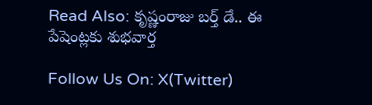Read Also: కృష్ణంరాజు బర్త్ డే.. ఈ పేషెంట్లకు శుభవార్త

Follow Us On: X(Twitter)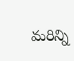మ‌రిన్ని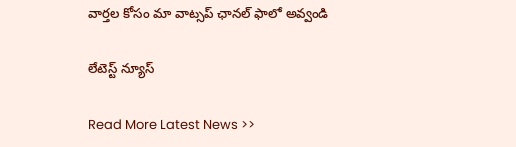వార్త‌ల కోసం మా వాట్స‌ప్ ఛాన‌ల్ ఫాలో అవ్వండి

లేటెస్ట్ న్యూస్‌

Read More Latest News >>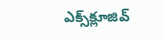ఎక్స్‌క్లూజివ్‌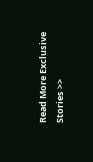Read More Exclusive Stories >>